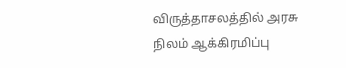விருத்தாசலத்தில் அரசு நிலம் ஆக்கிரமிப்பு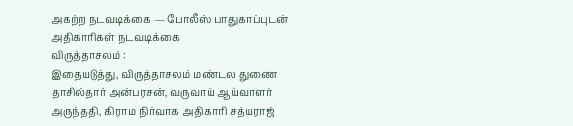அகற்ற நடவடிக்கை — போலீஸ் பாதுகாப்புடன் அதிகாரிகள் நடவடிக்கை
விருத்தாசலம் :
இதையடுத்து, விருத்தாசலம் மண்டல துணை தாசில்தார் அன்பரசன், வருவாய் ஆய்வாளர் அருந்ததி, கிராம நிர்வாக அதிகாரி சத்யராஜ்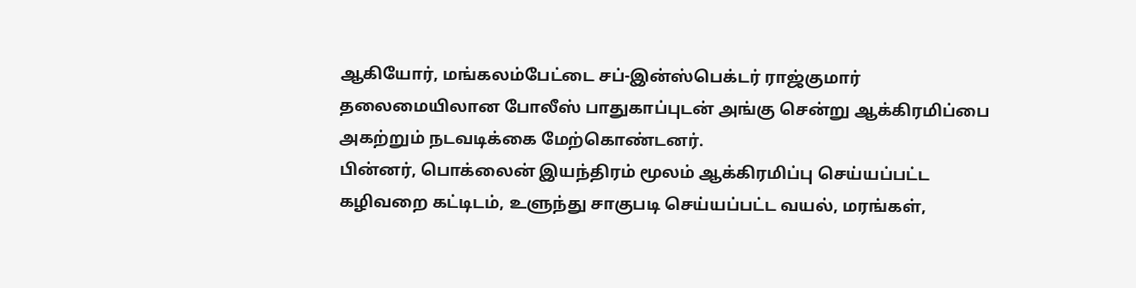ஆகியோர், மங்கலம்பேட்டை சப்-இன்ஸ்பெக்டர் ராஜ்குமார் தலைமையிலான போலீஸ் பாதுகாப்புடன் அங்கு சென்று ஆக்கிரமிப்பை அகற்றும் நடவடிக்கை மேற்கொண்டனர்.
பின்னர், பொக்லைன் இயந்திரம் மூலம் ஆக்கிரமிப்பு செய்யப்பட்ட கழிவறை கட்டிடம், உளுந்து சாகுபடி செய்யப்பட்ட வயல், மரங்கள்,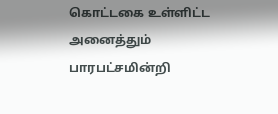கொட்டகை உள்ளிட்ட அனைத்தும் பாரபட்சமின்றி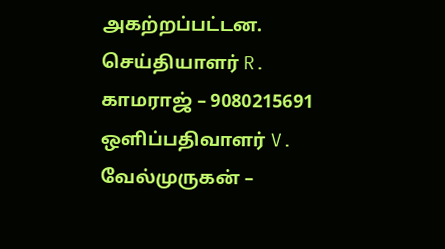அகற்றப்பட்டன.
செய்தியாளர் R. காமராஜ் – 9080215691
ஒளிப்பதிவாளர் V. வேல்முருகன் –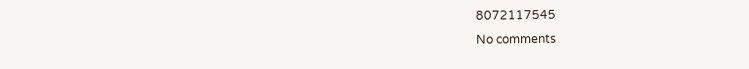8072117545
No comments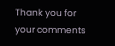Thank you for your comments